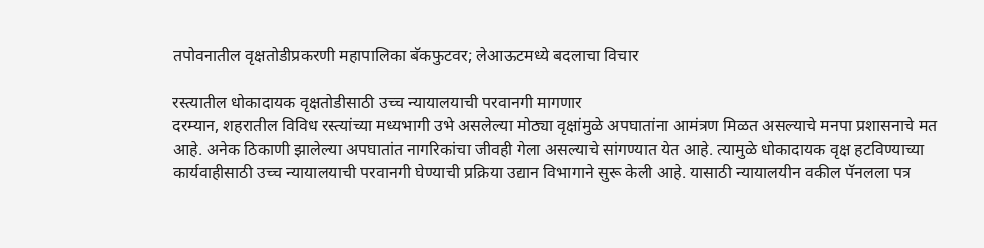तपोवनातील वृक्षतोडीप्रकरणी महापालिका बॅकफुटवर; लेआऊटमध्ये बदलाचा विचार

रस्त्यातील धोकादायक वृक्षतोडीसाठी उच्च न्यायालयाची परवानगी मागणार
दरम्यान, शहरातील विविध रस्त्यांच्या मध्यभागी उभे असलेल्या मोठ्या वृक्षांमुळे अपघातांना आमंत्रण मिळत असल्याचे मनपा प्रशासनाचे मत आहे. अनेक ठिकाणी झालेल्या अपघातांत नागरिकांचा जीवही गेला असल्याचे सांगण्यात येत आहे. त्यामुळे धोकादायक वृक्ष हटविण्याच्या कार्यवाहीसाठी उच्च न्यायालयाची परवानगी घेण्याची प्रक्रिया उद्यान विभागाने सुरू केली आहे. यासाठी न्यायालयीन वकील पॅनलला पत्र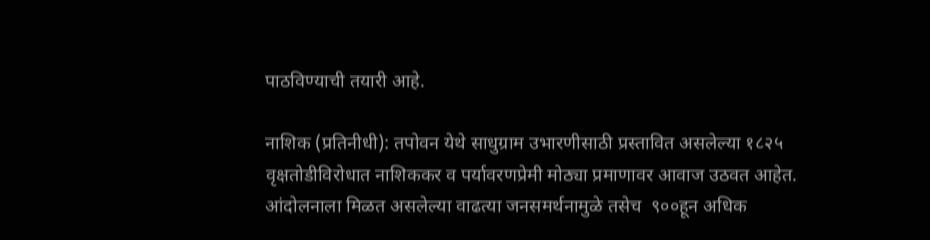पाठविण्याची तयारी आहे.

नाशिक (प्रतिनीधी): तपोवन येथे साधुग्राम उभारणीसाठी प्रस्तावित असलेल्या १८२५ वृक्षतोडीविरोधात नाशिककर व पर्यावरणप्रेमी मोठ्या प्रमाणावर आवाज उठवत आहेत. आंदोलनाला मिळत असलेल्या वाढत्या जनसमर्थनामुळे तसेच  ९००हून अधिक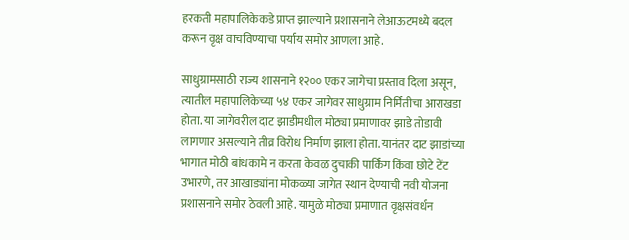हरकती महापालिकेकडे प्राप्त झाल्याने प्रशासनाने लेआऊटमध्ये बदल करून वृक्ष वाचविण्याचा पर्याय समोर आणला आहे.

साधुग्रामसाठी राज्य शासनाने १२०० एकर जागेचा प्रस्ताव दिला असून, त्यातील महापालिकेच्या ५४ एकर जागेवर साधुग्राम निर्मितीचा आराखडा होता. या जागेवरील दाट झाडीमधील मोठ्या प्रमाणावर झाडे तोडावी लागणार असल्याने तीव्र विरोध निर्माण झाला होता. यानंतर दाट झाडांच्या भागात मोठी बांधकामे न करता केवळ दुचाकी पार्किंग किंवा छोटे टेंट उभारणे, तर आखाड्यांना मोकळ्या जागेत स्थान देण्याची नवी योजना प्रशासनाने समोर ठेवली आहे. यामुळे मोठ्या प्रमाणात वृक्षसंवर्धन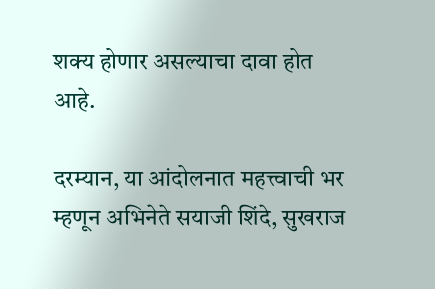शक्य होणार असल्याचा दावा होत आहे.

दरम्यान, या आंदोलनात महत्त्वाची भर म्हणून अभिनेते सयाजी शिंदे, सुखराज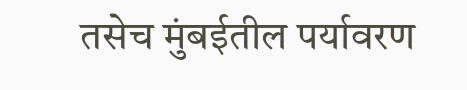तसेच मुंबईतील पर्यावरण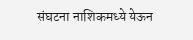संघटना नाशिकमध्ये येऊन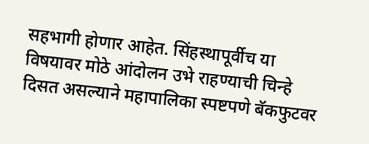सहभागी होणार आहेत. सिंहस्थापूर्वीच या विषयावर मोठे आंदोलन उभे राहण्याची चिन्हे दिसत असल्याने महापालिका स्पष्टपणे बॅकफुटवर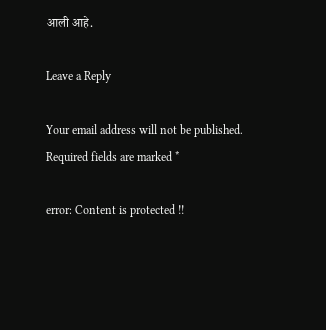आली आहे.

Leave a Reply

Your email address will not be published. Required fields are marked *

error: Content is protected !!